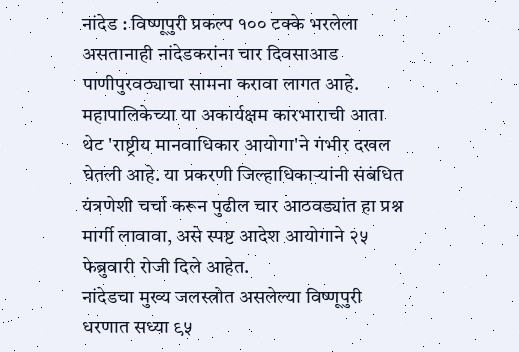नांदेड : विष्णूपुरी प्रकल्प १०० टक्के भरलेला असतानाही नांदेडकरांना चार दिवसाआड पाणीपुरवठ्याचा सामना करावा लागत आहे. महापालिकेच्या या अकार्यक्षम कारभाराची आता थेट 'राष्ट्रीय मानवाधिकार आयोगा'ने गंभीर दखल घेतली आहे. या प्रकरणी जिल्हाधिकाऱ्यांनी संबंधित यंत्रणेशी चर्चा करून पुढील चार आठवड्यांत हा प्रश्न मार्गी लावावा, असे स्पष्ट आदेश आयोगाने २५ फेब्रुवारी रोजी दिले आहेत.
नांदेडचा मुख्य जलस्त्रोत असलेल्या विष्णूपुरी धरणात सध्या ९५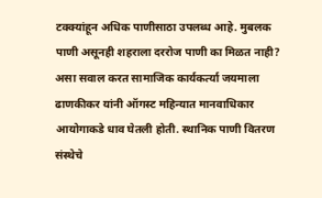टक्क्यांहून अधिक पाणीसाठा उपलब्ध आहे. मुबलक पाणी असूनही शहराला दररोज पाणी का मिळत नाही? असा सवाल करत सामाजिक कार्यकर्त्या जयमाला ढाणकीकर यांनी ऑगस्ट महिन्यात मानवाधिकार आयोगाकडे धाव घेतली होती. स्थानिक पाणी वितरण संस्थेचे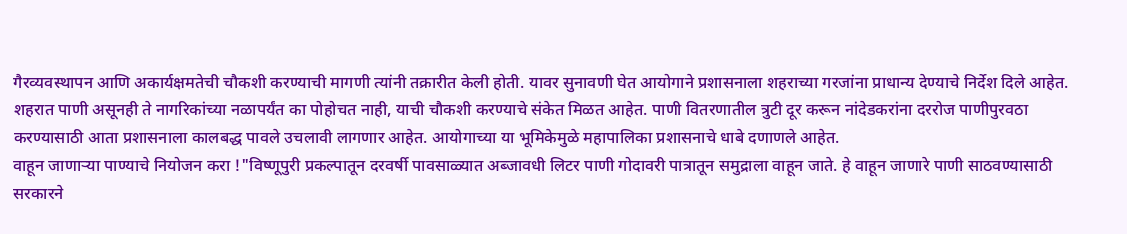गैरव्यवस्थापन आणि अकार्यक्षमतेची चौकशी करण्याची मागणी त्यांनी तक्रारीत केली होती. यावर सुनावणी घेत आयोगाने प्रशासनाला शहराच्या गरजांना प्राधान्य देण्याचे निर्देश दिले आहेत.
शहरात पाणी असूनही ते नागरिकांच्या नळापर्यंत का पोहोचत नाही, याची चौकशी करण्याचे संकेत मिळत आहेत. पाणी वितरणातील त्रुटी दूर करून नांदेडकरांना दररोज पाणीपुरवठा करण्यासाठी आता प्रशासनाला कालबद्ध पावले उचलावी लागणार आहेत. आयोगाच्या या भूमिकेमुळे महापालिका प्रशासनाचे धाबे दणाणले आहेत.
वाहून जाणाऱ्या पाण्याचे नियोजन करा !"विष्णूपुरी प्रकल्पातून दरवर्षी पावसाळ्यात अब्जावधी लिटर पाणी गोदावरी पात्रातून समुद्राला वाहून जाते. हे वाहून जाणारे पाणी साठवण्यासाठी सरकारने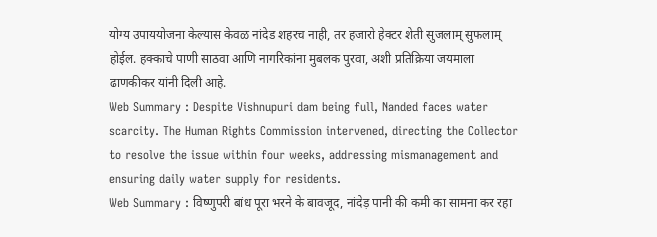योग्य उपाययोजना केल्यास केवळ नांदेड शहरच नाही, तर हजारो हेक्टर शेती सुजलाम् सुफलाम् होईल. हक्काचे पाणी साठवा आणि नागरिकांना मुबलक पुरवा, अशी प्रतिक्रिया जयमाला ढाणकीकर यांनी दिली आहे.
Web Summary : Despite Vishnupuri dam being full, Nanded faces water scarcity. The Human Rights Commission intervened, directing the Collector to resolve the issue within four weeks, addressing mismanagement and ensuring daily water supply for residents.
Web Summary : विष्णुपरी बांध पूरा भरने के बावजूद, नांदेड़ पानी की कमी का सामना कर रहा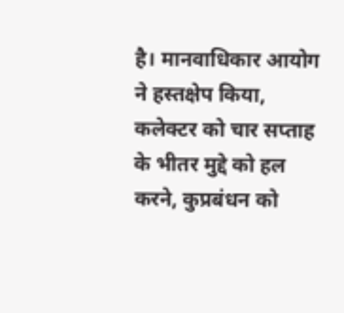है। मानवाधिकार आयोग ने हस्तक्षेप किया, कलेक्टर को चार सप्ताह के भीतर मुद्दे को हल करने, कुप्रबंधन को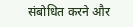संबोधित करने और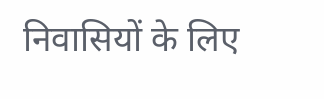निवासियों के लिए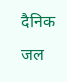दैनिक जल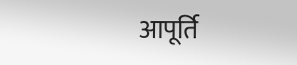आपूर्ति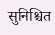सुनिश्चित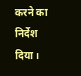करने का निर्देश दिया।